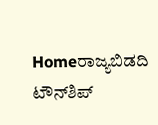Homeರಾಜ್ಯಬಿಡದಿ ಟೌನ್‌ಶಿಪ್‌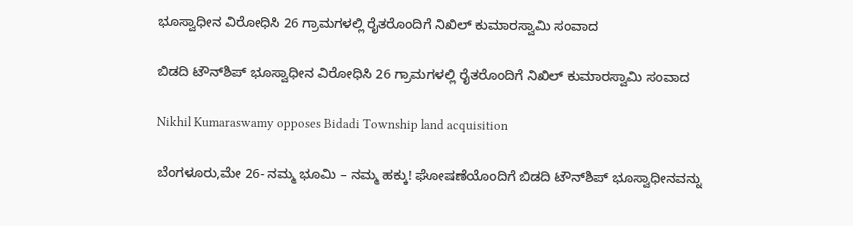ಭೂಸ್ವಾಧೀನ ವಿರೋಧಿಸಿ 26 ಗ್ರಾಮಗಳಲ್ಲಿ ರೈತರೊಂದಿಗೆ ನಿಖಿಲ್‌ ಕುಮಾರಸ್ವಾಮಿ ಸಂವಾದ

ಬಿಡದಿ ಟೌನ್‌ಶಿಪ್‌ ಭೂಸ್ವಾಧೀನ ವಿರೋಧಿಸಿ 26 ಗ್ರಾಮಗಳಲ್ಲಿ ರೈತರೊಂದಿಗೆ ನಿಖಿಲ್‌ ಕುಮಾರಸ್ವಾಮಿ ಸಂವಾದ

Nikhil Kumaraswamy opposes Bidadi Township land acquisition

ಬೆಂಗಳೂರು,ಮೇ 26- ನಮ್ಮ ಭೂಮಿ – ನಮ್ಮ ಹಕ್ಕು! ಘೋಷಣೆಯೊಂದಿಗೆ ಬಿಡದಿ ಟೌನ್‌ಶಿಪ್‌ ಭೂಸ್ವಾಧೀನವನ್ನು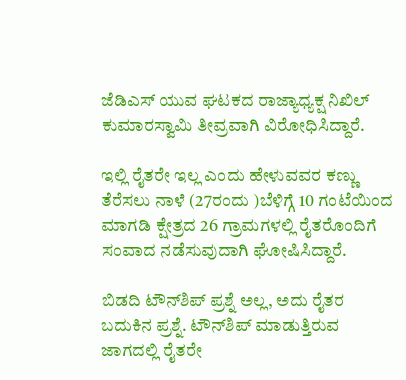ಜೆಡಿಎಸ್‌‍ ಯುವ ಘಟಕದ ರಾಜ್ಯಾಧ್ಯಕ್ಷ ನಿಖಿಲ್‌ ಕುಮಾರಸ್ವಾಮಿ ತೀವ್ರವಾಗಿ ವಿರೋಧಿಸಿದ್ದಾರೆ.

ಇಲ್ಲಿ ರೈತರೇ ಇಲ್ಲ ಎಂದು ಹೇಳುವವರ ಕಣ್ಣು ತೆರೆಸಲು ನಾಳೆ (27ರಂದು )ಬೆಳಿಗ್ಗೆ 10 ಗಂಟೆಯಿಂದ ಮಾಗಡಿ ಕ್ಷೇತ್ರದ 26 ಗ್ರಾಮಗಳಲ್ಲಿ ರೈತರೊಂದಿಗೆ ಸಂವಾದ ನಡೆಸುವುದಾಗಿ ಘೋಷಿಸಿದ್ದಾರೆ.

ಬಿಡದಿ ಟೌನ್‌ಶಿಪ್‌ ಪ್ರಶ್ನೆ ಅಲ್ಲ, ಅದು ರೈತರ ಬದುಕಿನ ಪ್ರಶ್ನೆ. ಟೌನ್‌ಶಿಪ್‌ ಮಾಡುತ್ತಿರುವ ಜಾಗದಲ್ಲಿ ರೈತರೇ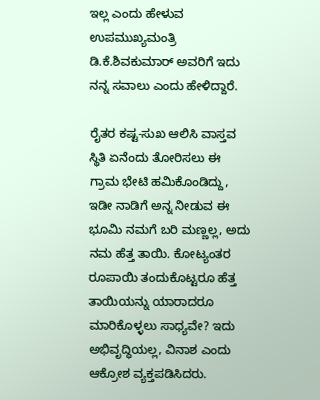ಇಲ್ಲ ಎಂದು ಹೇಳುವ ಉಪಮುಖ್ಯಮಂತ್ರಿ ಡಿ.ಕೆ.ಶಿವಕುಮಾರ್‌ ಅವರಿಗೆ ಇದು ನನ್ನ ಸವಾಲು ಎಂದು ಹೇಳಿದ್ದಾರೆ.

ರೈತರ ಕಷ್ಟ-ಸುಖ ಆಲಿಸಿ ವಾಸ್ತವ ಸ್ಥಿತಿ ಏನೆಂದು ತೋರಿಸಲು ಈ ಗ್ರಾಮ ಭೇಟಿ ಹಮಿಕೊಂಡಿದ್ದು, ಇಡೀ ನಾಡಿಗೆ ಅನ್ನ ನೀಡುವ ಈ ಭೂಮಿ ನಮಗೆ ಬರಿ ಮಣ್ಣಲ್ಲ, ಅದು ನಮ ಹೆತ್ತ ತಾಯಿ. ಕೋಟ್ಯಂತರ ರೂಪಾಯಿ ತಂದುಕೊಟ್ಟರೂ ಹೆತ್ತ ತಾಯಿಯನ್ನು ಯಾರಾದರೂ ಮಾರಿಕೊಳ್ಳಲು ಸಾಧ್ಯವೇ? ಇದು ಅಭಿವೃದ್ಧಿಯಲ್ಲ, ವಿನಾಶ ಎಂದು ಆಕ್ರೋಶ ವ್ಯಕ್ತಪಡಿಸಿದರು.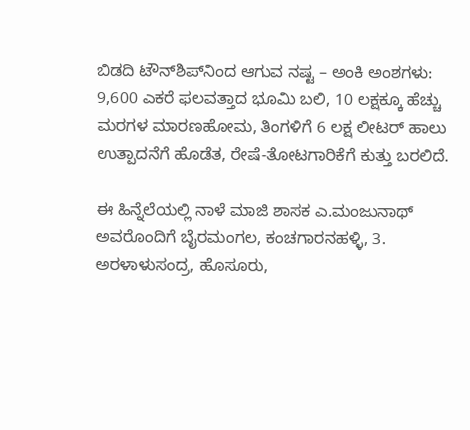ಬಿಡದಿ ಟೌನ್‌ಶಿಪ್‌ನಿಂದ ಆಗುವ ನಷ್ಟ – ಅಂಕಿ ಅಂಶಗಳು:
9,600 ಎಕರೆ ಫಲವತ್ತಾದ ಭೂಮಿ ಬಲಿ, 10 ಲಕ್ಷಕ್ಕೂ ಹೆಚ್ಚು ಮರಗಳ ಮಾರಣಹೋಮ, ತಿಂಗಳಿಗೆ 6 ಲಕ್ಷ ಲೀಟರ್‌ ಹಾಲು ಉತ್ಪಾದನೆಗೆ ಹೊಡೆತ, ರೇಷೆ-ತೋಟಗಾರಿಕೆಗೆ ಕುತ್ತು ಬರಲಿದೆ.

ಈ ಹಿನ್ನೆಲೆಯಲ್ಲಿ ನಾಳೆ ಮಾಜಿ ಶಾಸಕ ಎ.ಮಂಜುನಾಥ್‌ ಅವರೊಂದಿಗೆ ಬೈರಮಂಗಲ, ಕಂಚಗಾರನಹಳ್ಳಿ, 3. ಅರಳಾಳುಸಂದ್ರ, ಹೊಸೂರು,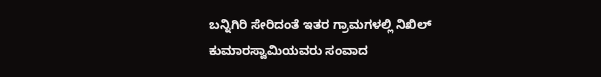ಬನ್ನಿಗಿರಿ ಸೇರಿದಂತೆ ಇತರ ಗ್ರಾಮಗಳಲ್ಲಿ ನಿಖಿಲ್‌ ಕುಮಾರಸ್ವಾಮಿಯವರು ಸಂವಾದ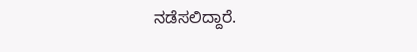ನಡೆಸಲಿದ್ದಾರೆ.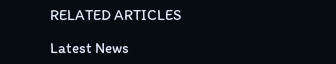RELATED ARTICLES

Latest News